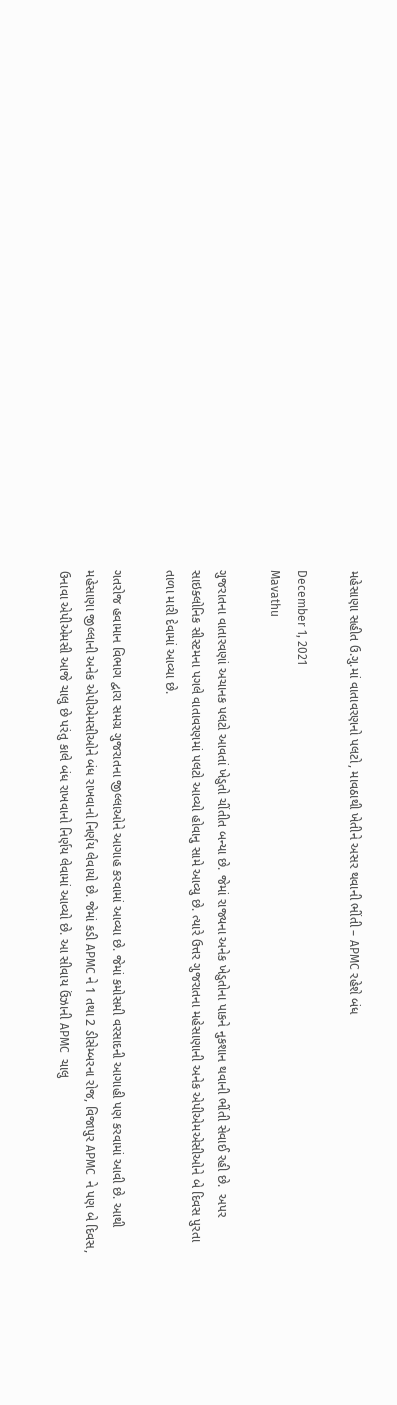મહેસાણા સહીત ઉ.ગુ.માં વાતાવરણનો પલટો, માવઠાથી ખેતીને અસર થવાની ભીંતી – APMC રહેશે બંધ

December 1, 2021
Mavathu

ગુજરાતના વાતારવણાં અચાનક પલટો આવતાં ખેડુતો ચીંતીત બન્યા છે. જેમાં રાજ્યના અનેક ખેડુતોના પાકને નુકશાન થવાની ભીંતી સેવાઈ રહી છે.  અપર સાઇક્લોનિક સીસ્ટમના પગલે વાતાવરણમાં પલટો આવ્યો હોવાનુ સામે આવ્યુ છે. ત્યારે ઉત્તર ગુજરાતના મહેસાણાની અનેક એપીએમએસીઓને બે દિવસ પુરતા તાળા મારી દેવામાં આવ્યા છે.

ગતરોજ હવામાન વિભાગ દ્વારા સમગ્ર ગુજરાતના જીલ્લાઓને આગાહ કરવામાં આવ્યા છે. જેમાં કમોસમી વરસાદની આગાહી પણ કરવામાં આવી છે. આથી મહેસાણા જીલ્લાની અનેક એપીએમસીઓને બંધ રાખવાનો નિર્ણય લેવાયો છે. જેમાં કડી APMC ને 1 તથા 2 ડીસેમ્બરના રોજ, વિજાપુર APMC  ને પણ બે દિવસ, ઉનાવા એપીએમસી આજે ચાલુ છે પરંતુ કાલે બંધ રાખવાનો નિર્ણય લેવામાં આવ્યો છે. આ સીવાય ઉંઝાની APMC  ચાલુ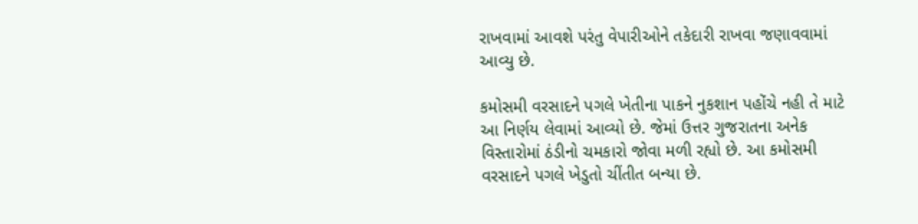રાખવામાં આવશે પરંતુ વેપારીઓને તકેદારી રાખવા જણાવવામાં આવ્યુ છે.

કમોસમી વરસાદને પગલે ખેતીના પાકને નુકશાન પહોંચે નહી તે માટે આ નિર્ણય લેવામાં આવ્યો છે. જેમાં ઉત્તર ગુજરાતના અનેક વિસ્તારોમાં ઠંડીનો ચમકારો જોવા મળી રહ્યો છે. આ કમોસમી વરસાદને પગલે ખેડુતો ચીંતીત બન્યા છે.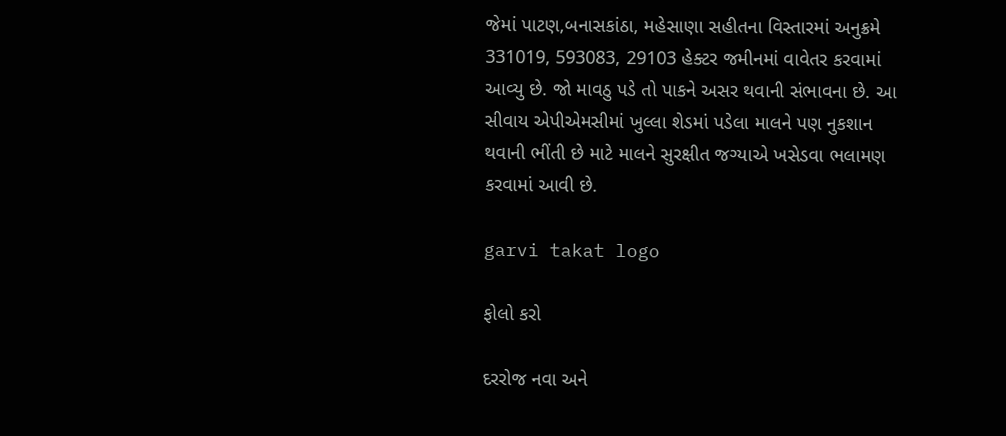જેમાં પાટણ,બનાસકાંઠા, મહેસાણા સહીતના વિસ્તારમાં અનુક્રમે 331019, 593083, 29103 હેક્ટર જમીનમાં વાવેતર કરવામાં આવ્યુ છે. જો માવઠુ પડે તો પાકને અસર થવાની સંભાવના છે. આ સીવાય એપીએમસીમાં ખુલ્લા શેડમાં પડેલા માલને પણ નુકશાન થવાની ભીંતી છે માટે માલને સુરક્ષીત જગ્યાએ ખસેડવા ભલામણ કરવામાં આવી છે.

garvi takat logo

ફોલો કરો

દરરોજ નવા અને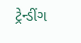ટ્રેન્ડીંગ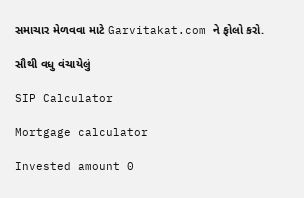સમાચાર મેળવવા માટે Garvitakat.com ને ફોલો કરો.

સૌથી વધુ વંચાયેલું

SIP Calculator

Mortgage calculator

Invested amount 0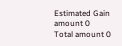Estimated Gain amount 0
Total amount 0